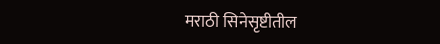मराठी सिनेसृष्टीतील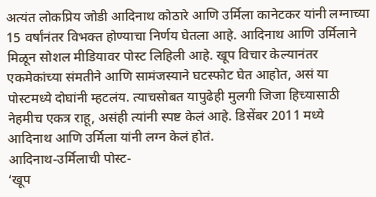अत्यंत लोकप्रिय जोडी आदिनाथ कोठारे आणि उर्मिला कानेटकर यांनी लग्नाच्या 15 वर्षांनंतर विभक्त होण्याचा निर्णय घेतला आहे. आदिनाथ आणि उर्मिलाने मिळून सोशल मीडियावर पोस्ट लिहिली आहे. खूप विचार केल्यानंतर एकमेकांच्या संमतीने आणि सामंजस्याने घटस्फोट घेत आहोत, असं या पोस्टमध्ये दोघांनी म्हटलंय. त्याचसोबत यापुढेही मुलगी जिजा हिच्यासाठी नेहमीच एकत्र राहू, असंही त्यांनी स्पष्ट केलं आहे. डिसेंबर 2011 मध्ये आदिनाथ आणि उर्मिला यांनी लग्न केलं होतं.
आदिनाथ-उर्मिलाची पोस्ट-
‘खूप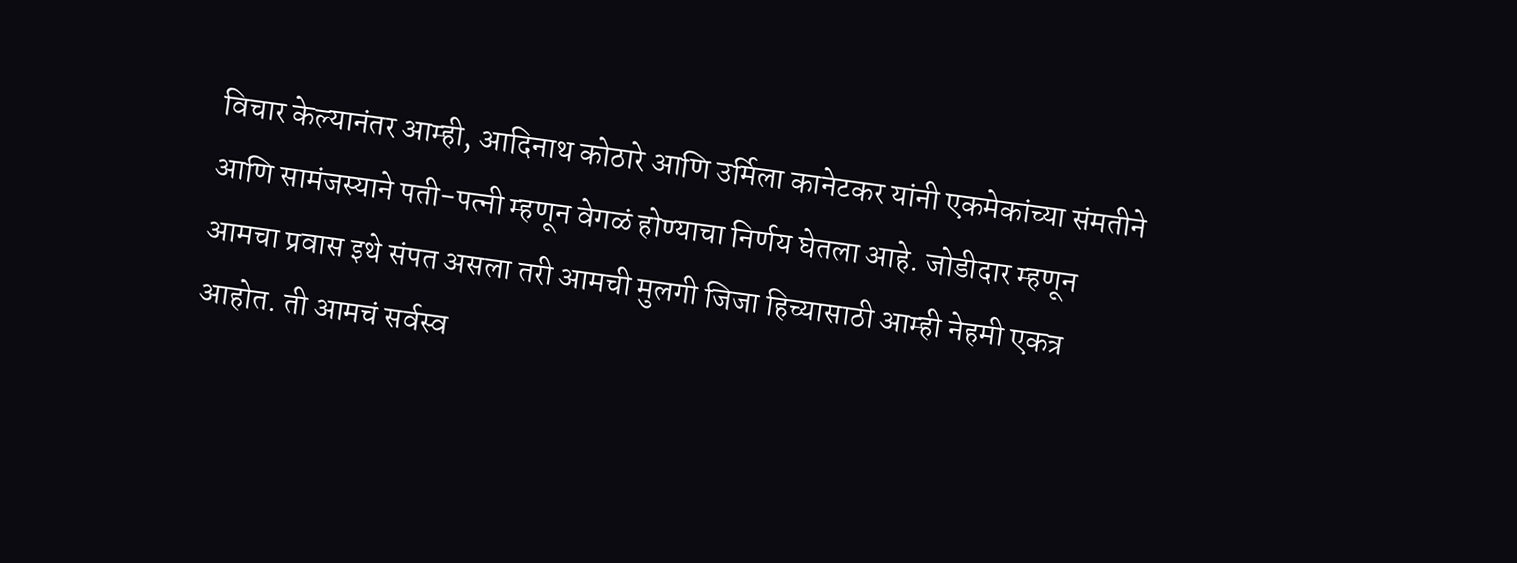विचार केल्यानंतर आम्ही, आदिनाथ कोठारे आणि उर्मिला कानेटकर यांनी एकमेकांच्या संमतीने आणि सामंजस्याने पती-पत्नी म्हणून वेगळं होण्याचा निर्णय घेतला आहे. जोडीदार म्हणून आमचा प्रवास इथे संपत असला तरी आमची मुलगी जिजा हिच्यासाठी आम्ही नेहमी एकत्र आहोत. ती आमचं सर्वस्व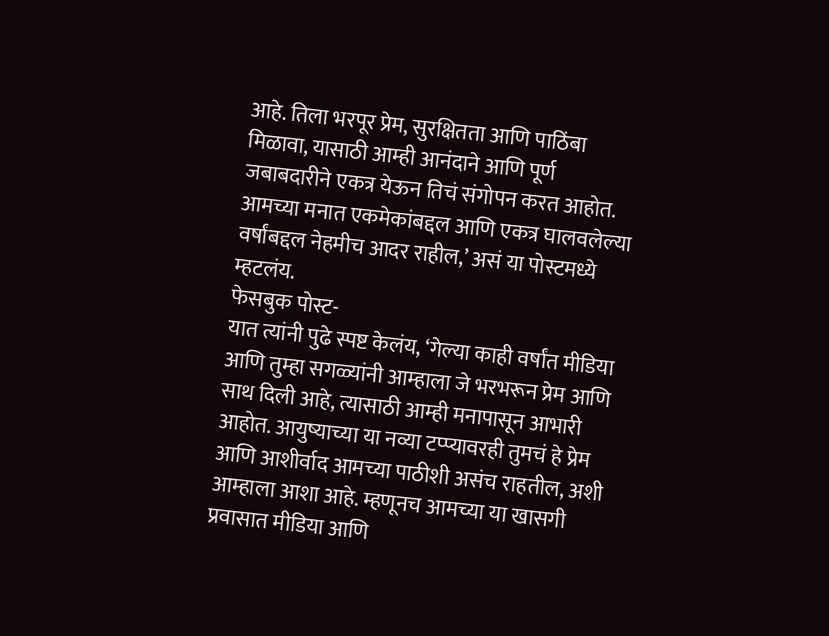आहे. तिला भरपूर प्रेम, सुरक्षितता आणि पाठिंबा मिळावा, यासाठी आम्ही आनंदाने आणि पूर्ण जबाबदारीने एकत्र येऊन तिचं संगोपन करत आहोत. आमच्या मनात एकमेकांबद्दल आणि एकत्र घालवलेल्या वर्षांबद्दल नेहमीच आदर राहील,’ असं या पोस्टमध्ये म्हटलंय.
फेसबुक पोस्ट-
यात त्यांनी पुढे स्पष्ट केलंय, ‘गेल्या काही वर्षांत मीडिया आणि तुम्हा सगळ्यांनी आम्हाला जे भरभरून प्रेम आणि साथ दिली आहे, त्यासाठी आम्ही मनापासून आभारी आहोत. आयुष्याच्या या नव्या टप्प्यावरही तुमचं हे प्रेम आणि आशीर्वाद आमच्या पाठीशी असंच राहतील, अशी आम्हाला आशा आहे. म्हणूनच आमच्या या खासगी प्रवासात मीडिया आणि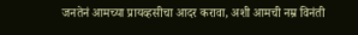जनतेनं आमच्या प्रायव्हसीचा आदर करावा, अशी आमची नम्र विनंती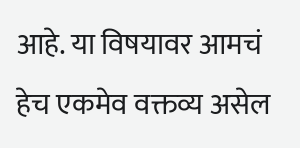आहे. या विषयावर आमचं हेच एकमेव वक्तव्य असेल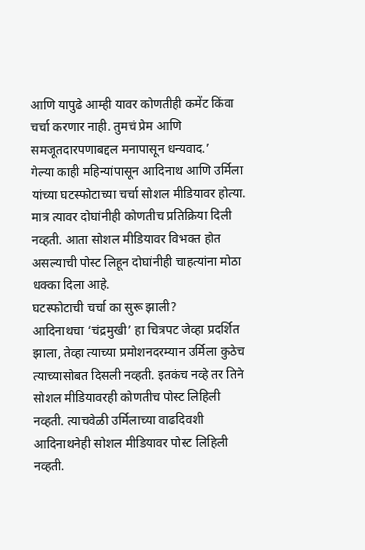आणि यापुढे आम्ही यावर कोणतीही कमेंट किंवा चर्चा करणार नाही. तुमचं प्रेम आणि समजूतदारपणाबद्दल मनापासून धन्यवाद.’
गेल्या काही महिन्यांपासून आदिनाथ आणि उर्मिला यांच्या घटस्फोटाच्या चर्चा सोशल मीडियावर होत्या. मात्र त्यावर दोघांनीही कोणतीच प्रतिक्रिया दिली नव्हती. आता सोशल मीडियावर विभक्त होत असल्याची पोस्ट लिहून दोघांनीही चाहत्यांना मोठा धक्का दिला आहे.
घटस्फोटाची चर्चा का सुरू झाली?
आदिनाथचा ‘चंद्रमुखी’ हा चित्रपट जेव्हा प्रदर्शित झाला, तेव्हा त्याच्या प्रमोशनदरम्यान उर्मिला कुठेच त्याच्यासोबत दिसली नव्हती. इतकंच नव्हे तर तिने सोशल मीडियावरही कोणतीच पोस्ट लिहिली नव्हती. त्याचवेळी उर्मिलाच्या वाढदिवशी आदिनाथनेही सोशल मीडियावर पोस्ट लिहिली नव्हती.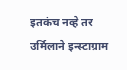इतकंच नव्हे तर उर्मिलाने इन्स्टाग्राम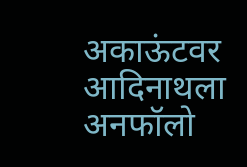अकाऊंटवर आदिनाथला अनफॉलो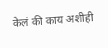केलं की काय अशीही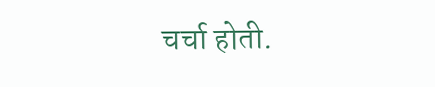चर्चा होती.